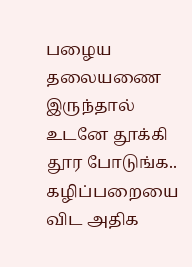பழைய தலையணை இருந்தால் உடனே தூக்கி தூர போடுங்க.. கழிப்பறையை விட அதிக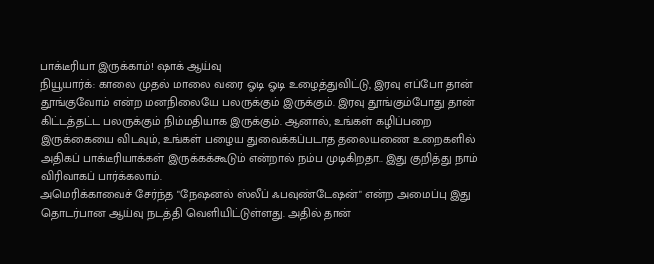பாக்டீரியா இருக்காம்! ஷாக் ஆய்வு
நியூயார்க்: காலை முதல் மாலை வரை ஓடி ஓடி உழைத்துவிட்டு, இரவு எப்போ தான் தூங்குவோம் என்ற மனநிலையே பலருக்கும் இருக்கும். இரவு தூங்கும்போது தான் கிட்டத்தட்ட பலருக்கும் நிம்மதியாக இருக்கும். ஆனால், உங்கள் கழிப்பறை இருக்கையை விடவும், உங்கள் பழைய துவைக்கப்படாத தலையணை உறைகளில் அதிகப் பாக்டீரியாக்கள் இருக்கக்கூடும் என்றால் நம்ப முடிகிறதா.. இது குறித்து நாம் விரிவாகப் பார்க்கலாம்.
அமெரிக்காவைச் சேர்ந்த "நேஷனல் ஸ்லீப் ஃபவுண்டேஷன்" என்ற அமைப்பு இது தொடர்பான ஆய்வு நடத்தி வெளியிட்டுள்ளது. அதில் தான்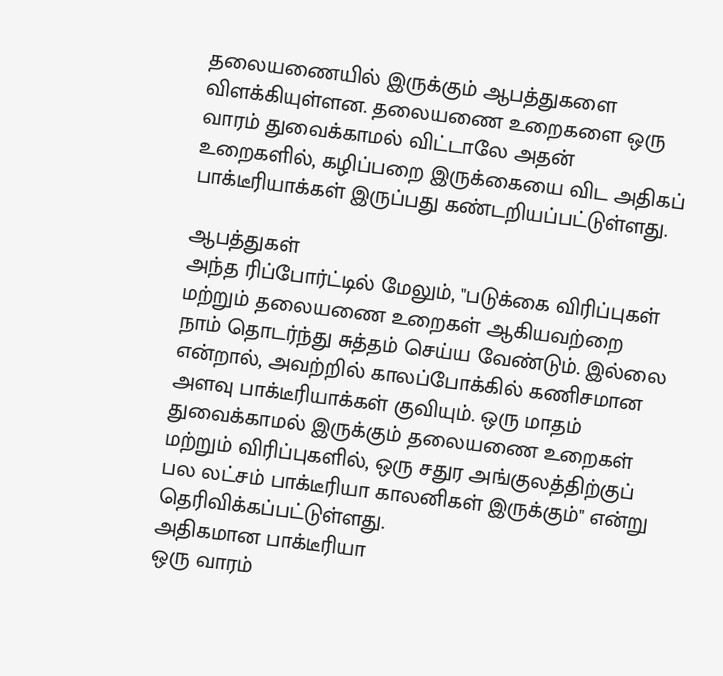தலையணையில் இருக்கும் ஆபத்துகளை விளக்கியுள்ளன. தலையணை உறைகளை ஒரு வாரம் துவைக்காமல் விட்டாலே அதன் உறைகளில், கழிப்பறை இருக்கையை விட அதிகப் பாக்டீரியாக்கள் இருப்பது கண்டறியப்பட்டுள்ளது.

ஆபத்துகள்
அந்த ரிப்போர்ட்டில் மேலும், "படுக்கை விரிப்புகள் மற்றும் தலையணை உறைகள் ஆகியவற்றை நாம் தொடர்ந்து சுத்தம் செய்ய வேண்டும். இல்லை என்றால், அவற்றில் காலப்போக்கில் கணிசமான அளவு பாக்டீரியாக்கள் குவியும். ஒரு மாதம் துவைக்காமல் இருக்கும் தலையணை உறைகள் மற்றும் விரிப்புகளில், ஒரு சதுர அங்குலத்திற்குப் பல லட்சம் பாக்டீரியா காலனிகள் இருக்கும்" என்று தெரிவிக்கப்பட்டுள்ளது.
அதிகமான பாக்டீரியா
ஒரு வாரம்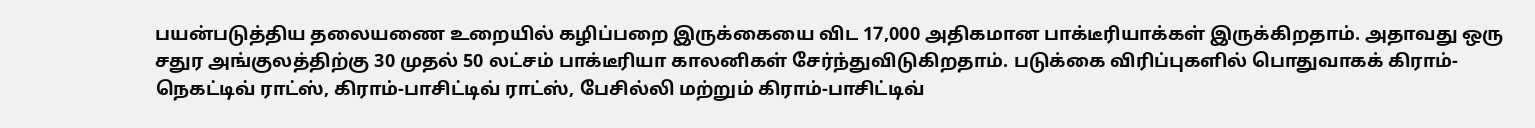பயன்படுத்திய தலையணை உறையில் கழிப்பறை இருக்கையை விட 17,000 அதிகமான பாக்டீரியாக்கள் இருக்கிறதாம். அதாவது ஒரு சதுர அங்குலத்திற்கு 30 முதல் 50 லட்சம் பாக்டீரியா காலனிகள் சேர்ந்துவிடுகிறதாம். படுக்கை விரிப்புகளில் பொதுவாகக் கிராம்-நெகட்டிவ் ராட்ஸ், கிராம்-பாசிட்டிவ் ராட்ஸ், பேசில்லி மற்றும் கிராம்-பாசிட்டிவ்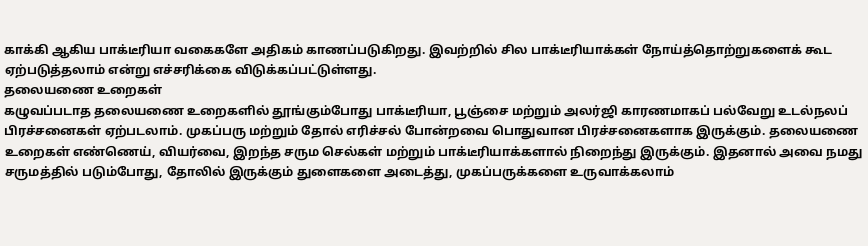காக்கி ஆகிய பாக்டீரியா வகைகளே அதிகம் காணப்படுகிறது. இவற்றில் சில பாக்டீரியாக்கள் நோய்த்தொற்றுகளைக் கூட ஏற்படுத்தலாம் என்று எச்சரிக்கை விடுக்கப்பட்டுள்ளது.
தலையணை உறைகள்
கழுவப்படாத தலையணை உறைகளில் தூங்கும்போது பாக்டீரியா, பூஞ்சை மற்றும் அலர்ஜி காரணமாகப் பல்வேறு உடல்நலப் பிரச்சனைகள் ஏற்படலாம். முகப்பரு மற்றும் தோல் எரிச்சல் போன்றவை பொதுவான பிரச்சனைகளாக இருக்கும். தலையணை உறைகள் எண்ணெய், வியர்வை, இறந்த சரும செல்கள் மற்றும் பாக்டீரியாக்களால் நிறைந்து இருக்கும். இதனால் அவை நமது சருமத்தில் படும்போது, தோலில் இருக்கும் துளைகளை அடைத்து, முகப்பருக்களை உருவாக்கலாம்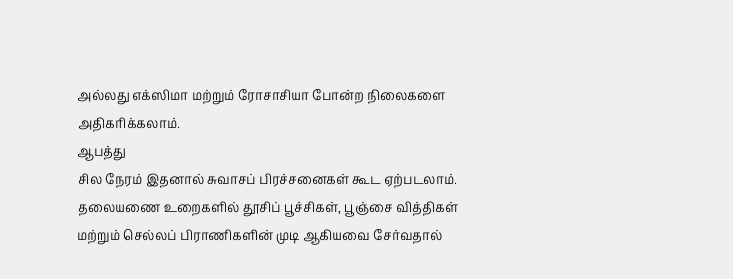அல்லது எக்ஸிமா மற்றும் ரோசாசியா போன்ற நிலைகளை அதிகரிக்கலாம்.
ஆபத்து
சில நேரம் இதனால் சுவாசப் பிரச்சனைகள் கூட ஏற்படலாம். தலையணை உறைகளில் தூசிப் பூச்சிகள், பூஞ்சை வித்திகள் மற்றும் செல்லப் பிராணிகளின் முடி ஆகியவை சேர்வதால்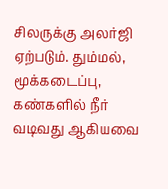சிலருக்கு அலர்ஜி ஏற்படும். தும்மல், மூக்கடைப்பு, கண்களில் நீர் வடிவது ஆகியவை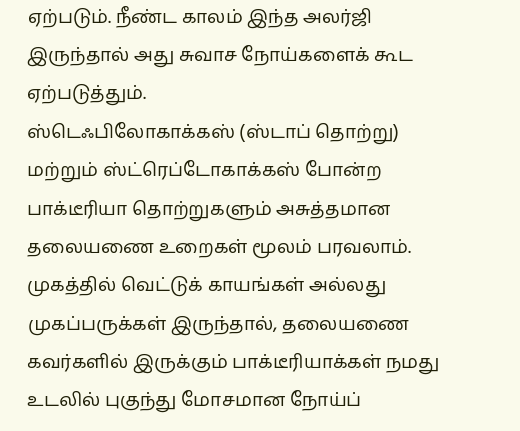ஏற்படும். நீண்ட காலம் இந்த அலர்ஜி இருந்தால் அது சுவாச நோய்களைக் கூட ஏற்படுத்தும்.
ஸ்டெஃபிலோகாக்கஸ் (ஸ்டாப் தொற்று) மற்றும் ஸ்ட்ரெப்டோகாக்கஸ் போன்ற பாக்டீரியா தொற்றுகளும் அசுத்தமான தலையணை உறைகள் மூலம் பரவலாம். முகத்தில் வெட்டுக் காயங்கள் அல்லது முகப்பருக்கள் இருந்தால், தலையணை கவர்களில் இருக்கும் பாக்டீரியாக்கள் நமது உடலில் புகுந்து மோசமான நோய்ப்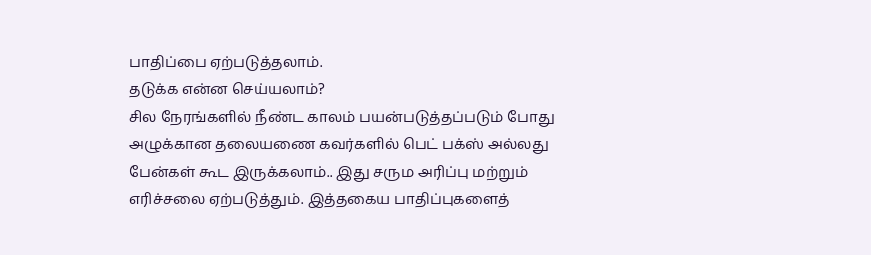பாதிப்பை ஏற்படுத்தலாம்.
தடுக்க என்ன செய்யலாம்?
சில நேரங்களில் நீண்ட காலம் பயன்படுத்தப்படும் போது அழுக்கான தலையணை கவர்களில் பெட் பக்ஸ் அல்லது பேன்கள் கூட இருக்கலாம்.. இது சரும அரிப்பு மற்றும் எரிச்சலை ஏற்படுத்தும். இத்தகைய பாதிப்புகளைத்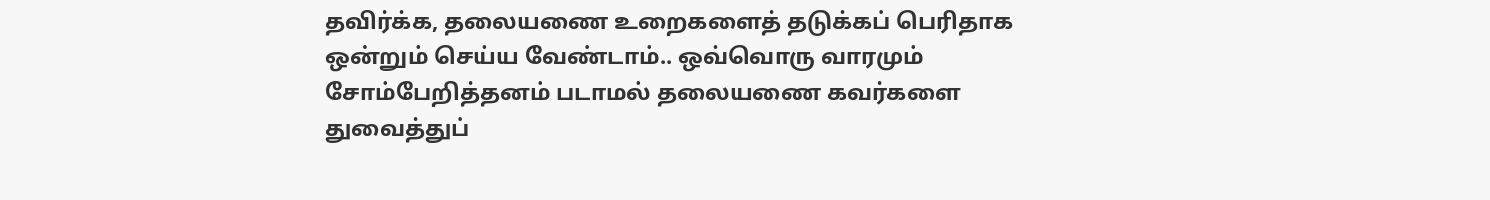தவிர்க்க, தலையணை உறைகளைத் தடுக்கப் பெரிதாக ஒன்றும் செய்ய வேண்டாம்.. ஒவ்வொரு வாரமும் சோம்பேறித்தனம் படாமல் தலையணை கவர்களை துவைத்துப்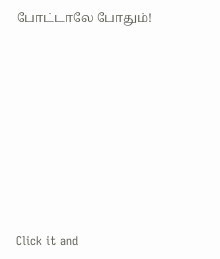போட்டாலே போதும்!












Click it and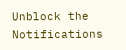Unblock the Notifications